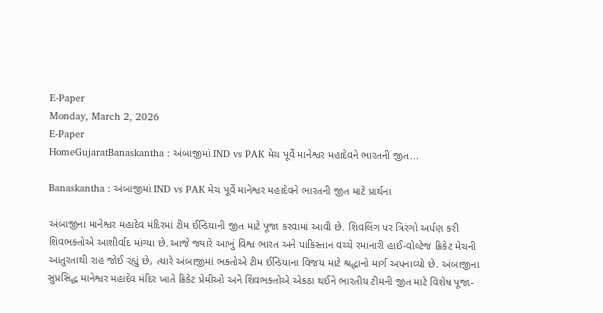E-Paper
Monday, March 2, 2026
E-Paper
HomeGujaratBanaskantha : અંબાજીમાં IND vs PAK મેચ પૂર્વે માનેશ્વર મહાદેવને ભારતની જીત...

Banaskantha : અંબાજીમાં IND vs PAK મેચ પૂર્વે માનેશ્વર મહાદેવને ભારતની જીત માટે પ્રાર્થના

અંબાજીના માનેશ્વર મહાદેવ મંદિરમાં ટીમ ઈન્ડિયાની જીત માટે પૂજા કરવામાં આવી છે. શિવલિંગ પર ત્રિરંગો અર્પણ કરી શિવભક્તોએ આશીર્વાદ માંગ્યા છે.આજે જ્યારે આખું વિશ્વ ભારત અને પાકિસ્તાન વચ્ચે રમાનારી હાઈ-વોલ્ટેજ ક્રિકેટ મેચની આતુરતાથી રાહ જોઈ રહ્યું છે, ત્યારે અંબાજીમાં ભક્તોએ ટીમ ઈન્ડિયાના વિજય માટે શ્રદ્ધાનો માર્ગ અપનાવ્યો છે. અંબાજીના સુપ્રસિદ્ધ માનેશ્વર મહાદેવ મંદિર ખાતે ક્રિકેટ પ્રેમીઓ અને શિવભક્તોએ એકઠા થઈને ભારતીય ટીમની જીત માટે વિશેષ પૂજા-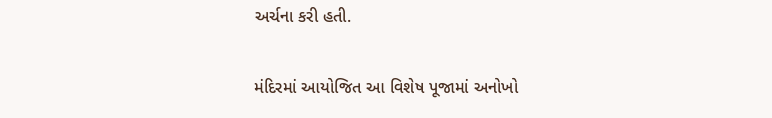અર્ચના કરી હતી.

મંદિરમાં આયોજિત આ વિશેષ પૂજામાં અનોખો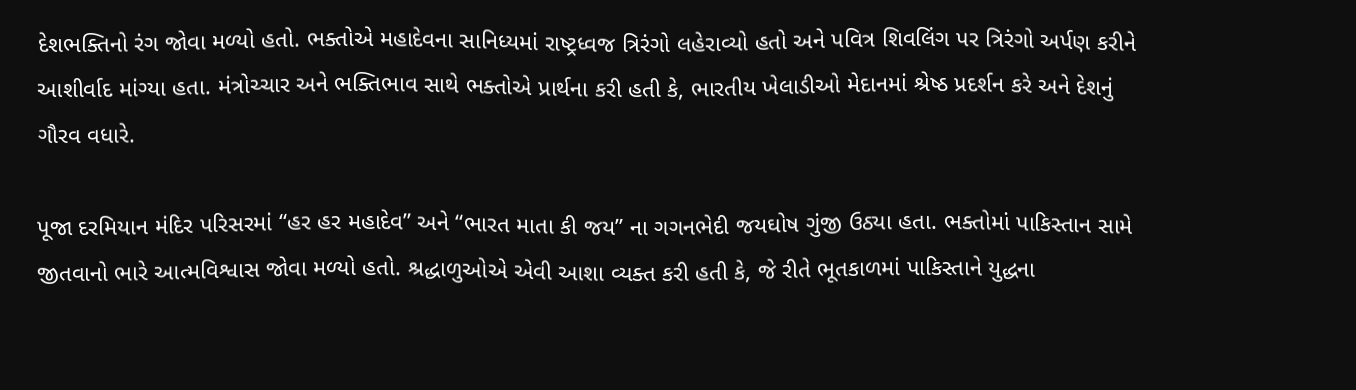દેશભક્તિનો રંગ જોવા મળ્યો હતો. ભક્તોએ મહાદેવના સાનિધ્યમાં રાષ્ટ્રધ્વજ ત્રિરંગો લહેરાવ્યો હતો અને પવિત્ર શિવલિંગ પર ત્રિરંગો અર્પણ કરીને આશીર્વાદ માંગ્યા હતા. મંત્રોચ્ચાર અને ભક્તિભાવ સાથે ભક્તોએ પ્રાર્થના કરી હતી કે, ભારતીય ખેલાડીઓ મેદાનમાં શ્રેષ્ઠ પ્રદર્શન કરે અને દેશનું ગૌરવ વધારે.

પૂજા દરમિયાન મંદિર પરિસરમાં “હર હર મહાદેવ” અને “ભારત માતા કી જય” ના ગગનભેદી જયઘોષ ગુંજી ઉઠ્યા હતા. ભક્તોમાં પાકિસ્તાન સામે જીતવાનો ભારે આત્મવિશ્વાસ જોવા મળ્યો હતો. શ્રદ્ધાળુઓએ એવી આશા વ્યક્ત કરી હતી કે, જે રીતે ભૂતકાળમાં પાકિસ્તાને યુદ્ધના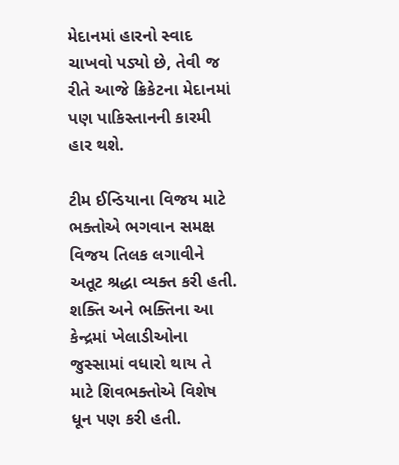મેદાનમાં હારનો સ્વાદ ચાખવો પડ્યો છે, તેવી જ રીતે આજે ક્રિકેટના મેદાનમાં પણ પાકિસ્તાનની કારમી હાર થશે.

ટીમ ઈન્ડિયાના વિજય માટે ભક્તોએ ભગવાન સમક્ષ વિજય તિલક લગાવીને અતૂટ શ્રદ્ધા વ્યક્ત કરી હતી. શક્તિ અને ભક્તિના આ કેન્દ્રમાં ખેલાડીઓના જુસ્સામાં વધારો થાય તે માટે શિવભક્તોએ વિશેષ ધૂન પણ કરી હતી.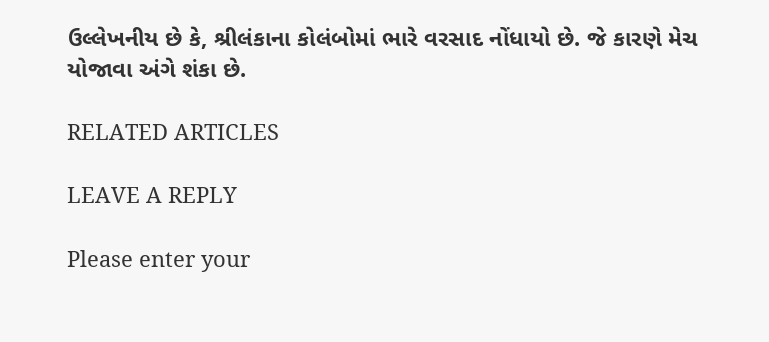ઉલ્લેખનીય છે કે, શ્રીલંકાના કોલંબોમાં ભારે વરસાદ નોંધાયો છે. જે કારણે મેચ યોજાવા અંગે શંકા છે.

RELATED ARTICLES

LEAVE A REPLY

Please enter your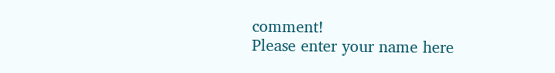comment!
Please enter your name here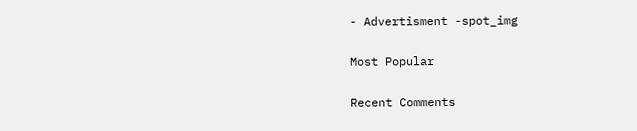- Advertisment -spot_img

Most Popular

Recent Comments